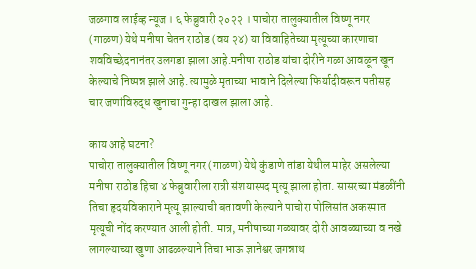जळगाव लाईव्ह न्यूज । ६ फेब्रुवारी २०२२ । पाचोरा तालुक्यातील विष्णू नगर (गाळण) येथे मनीषा चेतन राठोड (वय २४) या विवाहितेच्या मृत्यूच्या कारणाचा शवविच्छेदनानंतर उलगडा झाला आहे.मनीषा राठोड यांचा दोरीने गळा आवळून खून केल्याचे निष्पन्न झाले आहे. त्यामुळे मृताच्या भावाने दिलेल्या फिर्यादीवरून पतीसह चार जणांविरुद्ध खुनाचा गुन्हा दाखल झाला आहे.

काय आहे घटना?
पाचोरा तालुक्यातील विष्णू नगर (गाळण) येथे कुंडाणे तांडा येथील माहेर असलेल्या मनीषा राठोड हिचा ४ फेब्रुवारीला रात्री संशयास्पद मृत्यू झाला होता. सासरच्या मंडळींनी तिचा हृदयविकाराने मृत्यू झाल्याची बतावणी केल्याने पाचोरा पोलिसांत अकस्मात मृत्यूची नोंद करण्यात आली होती. मात्र, मनीषाच्या गळ्यावर दोरी आवळ्याच्या व नखे लागल्याच्या खुणा आढळल्याने तिचा भाऊ ज्ञानेश्वर जगन्नाथ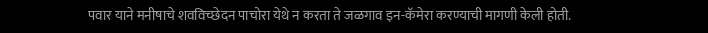पवार याने मनीषाचे शवविच्छेदन पाचोरा येथे न करता ते जळगाव इन-कॅमेरा करण्याची मागणी केली होती.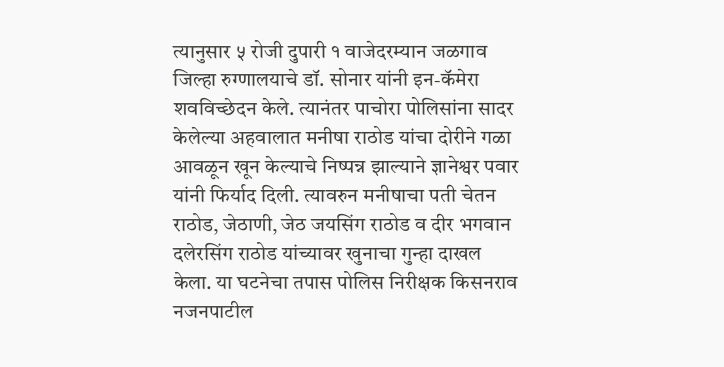त्यानुसार ५ रोजी दुपारी १ वाजेदरम्यान जळगाव जिल्हा रुग्णालयाचे डॉ. सोनार यांनी इन-कॅमेरा शवविच्छेदन केले. त्यानंतर पाचोरा पोलिसांना सादर केलेल्या अहवालात मनीषा राठोड यांचा दोरीने गळा आवळून खून केल्याचे निष्पन्न झाल्याने ज्ञानेश्वर पवार यांनी फिर्याद दिली. त्यावरुन मनीषाचा पती चेतन राठोड, जेठाणी, जेठ जयसिंग राठोड व दीर भगवान दलेरसिंग राठोड यांच्यावर खुनाचा गुन्हा दाखल केला. या घटनेचा तपास पोलिस निरीक्षक किसनराव नजनपाटील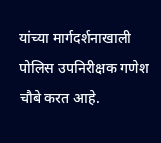यांच्या मार्गदर्शनाखाली पोलिस उपनिरीक्षक गणेश चौबे करत आहे.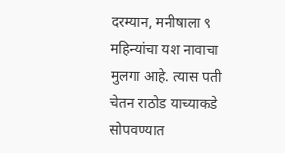दरम्यान, मनीषाला ९ महिन्यांचा यश नावाचा मुलगा आहे. त्यास पती चेतन राठोड याच्याकडे सोपवण्यात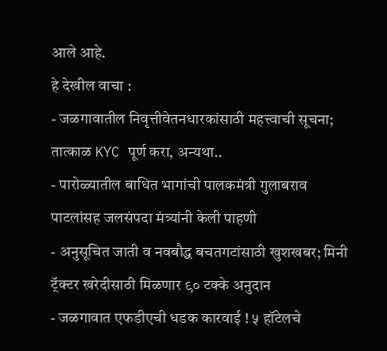आले आहे.
हे देखील वाचा :
- जळगावातील निवृत्तीवेतनधारकांसाठी महत्त्वाची सूचना; तात्काळ KYC पूर्ण करा, अन्यथा..
- पारोळ्यातील बाधित भागांची पालकमंत्री गुलाबराव पाटलांसह जलसंपदा मंत्र्यांनी केली पाहणी
- अनुसूचित जाती व नवबौद्ध बचतगटांसाठी खुशखबर; मिनी ट्रॅक्टर खरेदीसाठी मिळणार ९० टक्के अनुदान
- जळगावात एफडीएची धडक कारवाई ! ५ हॉटेलचे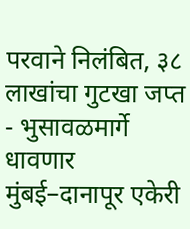परवाने निलंबित, ३८ लाखांचा गुटखा जप्त
- भुसावळमार्गे धावणार मुंबई–दानापूर एकेरी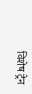विशेष ट्रेन